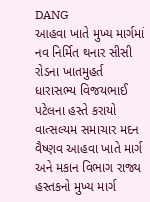DANG
આહવા ખાતે મુખ્ય માર્ગમાં નવ નિર્મિત થનાર સીસી રોડના ખાતમુહર્ત ધારાસભ્ય વિજયભાઈ પટેલના હસ્તે કરાયો
વાત્સલ્યમ સમાચાર મદન વૈષ્ણવ આહવા ખાતે માર્ગ અને મકાન વિભાગ રાજ્ય હસ્તકનો મુખ્ય માર્ગ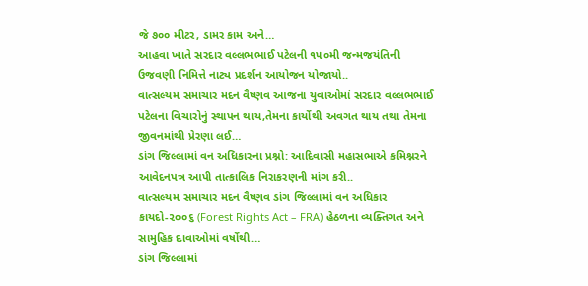જે ૭૦૦ મીટર, ડામર કામ અને…
આહવા ખાતે સરદાર વલ્લભભાઈ પટેલની ૧૫૦મી જન્મજયંતિની ઉજવણી નિમિત્તે નાટ્ય પ્રદર્શન આયોજન યોજાયો..
વાત્સલ્યમ સમાચાર મદન વૈષ્ણવ આજના યુવાઓમાં સરદાર વલ્લભભાઈ પટેલના વિચારોનું સ્થાપન થાય,તેમના કાર્યોથી અવગત થાય તથા તેમના જીવનમાંથી પ્રેરણા લઈ…
ડાંગ જિલ્લામાં વન અધિકારના પ્રશ્નો: આદિવાસી મહાસભાએ કમિશ્નરને આવેદનપત્ર આપી તાત્કાલિક નિરાકરણની માંગ કરી..
વાત્સલ્યમ સમાચાર મદન વૈષ્ણવ ડાંગ જિલ્લામાં વન અધિકાર કાયદો-૨૦૦૬ (Forest Rights Act – FRA) હેઠળના વ્યક્તિગત અને સામુહિક દાવાઓમાં વર્ષોથી…
ડાંગ જિલ્લામાં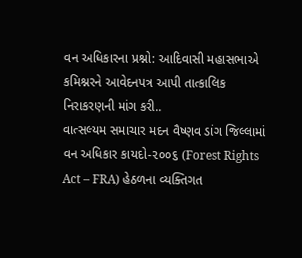વન અધિકારના પ્રશ્નો: આદિવાસી મહાસભાએ કમિશ્નરને આવેદનપત્ર આપી તાત્કાલિક નિરાકરણની માંગ કરી..
વાત્સલ્યમ સમાચાર મદન વૈષ્ણવ ડાંગ જિલ્લામાં વન અધિકાર કાયદો-૨૦૦૬ (Forest Rights Act – FRA) હેઠળના વ્યક્તિગત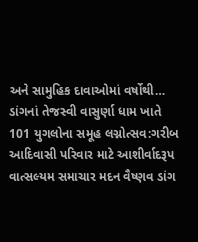અને સામુહિક દાવાઓમાં વર્ષોથી…
ડાંગનાં તેજસ્વી વાસુર્ણા ધામ ખાતે 101 યુગલોના સમૂહ લગ્નોત્સવ:ગરીબ આદિવાસી પરિવાર માટે આશીર્વાદરૂપ
વાત્સલ્યમ સમાચાર મદન વૈષ્ણવ ડાંગ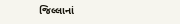જિલ્લાનાં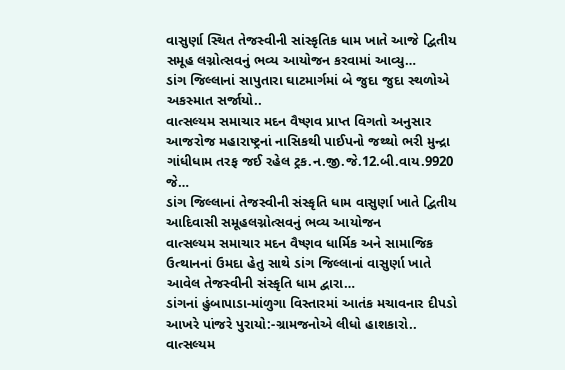વાસુર્ણા સ્થિત તેજસ્વીની સાંસ્કૃતિક ધામ ખાતે આજે દ્વિતીય સમૂહ લગ્નોત્સવનું ભવ્ય આયોજન કરવામાં આવ્યુ…
ડાંગ જિલ્લાનાં સાપુતારા ઘાટમાર્ગમાં બે જુદા જુદા સ્થળોએ અકસ્માત સર્જાયો..
વાત્સલ્યમ સમાચાર મદન વૈષ્ણવ પ્રાપ્ત વિગતો અનુસાર આજરોજ મહારાષ્ટ્રનાં નાસિકથી પાઈપનો જથ્થો ભરી મુન્દ્રા ગાંધીધામ તરફ જઈ રહેલ ટ્રક.ન.જી.જે.12.બી.વાય.9920 જે…
ડાંગ જિલ્લાનાં તેજસ્વીની સંસ્કૃતિ ધામ વાસુર્ણા ખાતે દ્વિતીય આદિવાસી સમૂહલગ્નોત્સવનું ભવ્ય આયોજન
વાત્સલ્યમ સમાચાર મદન વૈષ્ણવ ધાર્મિક અને સામાજિક ઉત્થાનનાં ઉમદા હેતુ સાથે ડાંગ જિલ્લાનાં વાસુર્ણા ખાતે આવેલ તેજસ્વીની સંસ્કૃતિ ધામ દ્વારા…
ડાંગનાં હુંબાપાડા-માંળુગા વિસ્તારમાં આતંક મચાવનાર દીપડો આખરે પાંજરે પુરાયો:-ગ્રામજનોએ લીધો હાશકારો..
વાત્સલ્યમ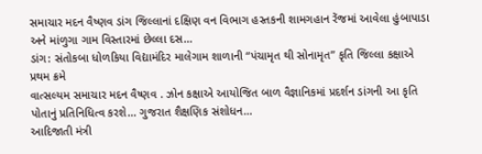સમાચાર મદન વૈષ્ણવ ડાંગ જિલ્લાનાં દક્ષિણ વન વિભાગ હસ્તકની શામગહાન રેંજમાં આવેલા હુંબાપાડા અને માંળુગા ગામ વિસ્તારમાં છેલ્લા દસ…
ડાંગ: સંતોકબા ધોળકિયા વિદ્યામંદિર માલેગામ શાળાની “પંચામૃત થી સોનામૃત” કૃતિ જિલ્લા કક્ષાએ પ્રથમ ક્રમે
વાત્સલ્યમ સમાચાર મદન વૈષ્ણવ . ઝોન કક્ષાએ આયોજિત બાળ વૈજ્ઞાનિકમાં પ્રદર્શન ડાંગની આ કૃતિ પોતાનું પ્રતિનિધિત્વ કરશે… ગુજરાત શૈક્ષણિક સંશોધન…
આદિજાતી મંત્રી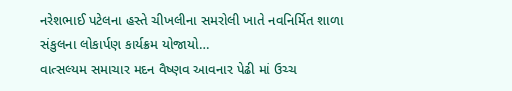નરેશભાઈ પટેલના હસ્તે ચીખલીના સમરોલી ખાતે નવનિર્મિત શાળા સંકુલના લોકાર્પણ કાર્યક્રમ યોજાયો…
વાત્સલ્યમ સમાચાર મદન વૈષ્ણવ આવનાર પેઢી માં ઉચ્ચ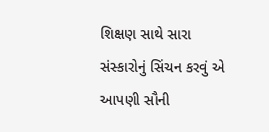શિક્ષણ સાથે સારા સંસ્કારોનું સિંચન કરવું એ આપણી સૌની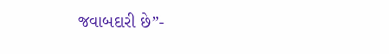જવાબદારી છે”-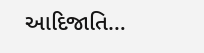આદિજાતિ…